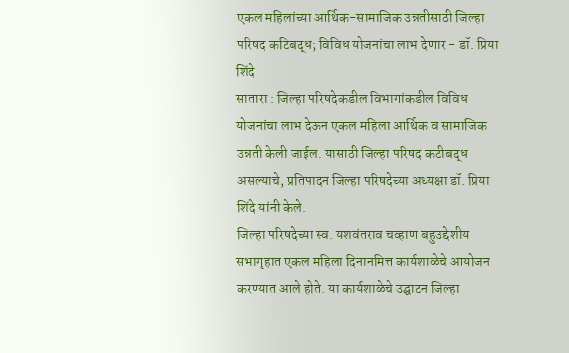एकल महिलांच्या आर्थिक-सामाजिक उन्नतीसाठी जिल्हा परिषद कटिबद्ध; विविध योजनांचा लाभ देणार - डॉ. प्रिया शिंदे
सातारा : जिल्हा परिषदेकडील विभागांकडील विविध योजनांचा लाभ देऊन एकल महिला आर्थिक व सामाजिक उन्नती केली जाईल. यासाठी जिल्हा परिषद कटीबद्ध असल्याचे, प्रतिपादन जिल्हा परिषदेच्या अध्यक्षा डॉ. प्रिया शिंदे यांनी केले.
जिल्हा परिषदेच्या स्व. यशवंतराव चव्हाण बहुउद्देशीय सभागृहात एकल महिला दिनानमित्त कार्यशाळेचे आयोजन करण्यात आले होते. या कार्यशाळेचे उद्घाटन जिल्हा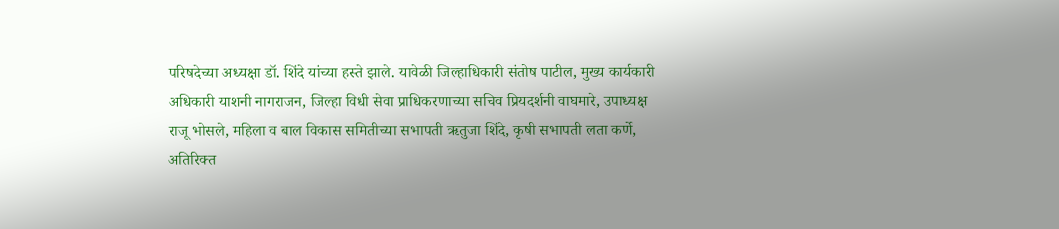परिषदेच्या अध्यक्षा डॉ. शिंदे यांच्या हस्ते झाले. यावेळी जिल्हाधिकारी संतोष पाटील, मुख्य कार्यकारी अधिकारी याशनी नागराजन, जिल्हा विधी सेवा प्राधिकरणाच्या सचिव प्रियदर्शनी वाघमारे, उपाध्यक्ष राजू भोसले, महिला व बाल विकास समितीच्या सभापती ऋतुजा शिंदे, कृषी सभापती लता कर्णे, अतिरिक्त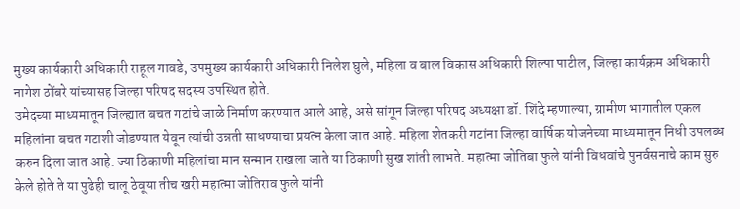मुख्य कार्यकारी अधिकारी राहूल गावडे, उपमुख्य कार्यकारी अधिकारी निलेश घुले, महिला व बाल विकास अधिकारी शिल्पा पाटील, जिल्हा कार्यक्रम अधिकारी नागेश ठोंबरे यांच्यासह जिल्हा परिषद सदस्य उपस्थित होते.
उमेदच्या माध्यमातून जिल्ह्यात बचत गटांचे जाळे निर्माण करण्यात आले आहे, असे सांगून जिल्हा परिषद अध्यक्षा डॉ. शिंदे म्हणाल्या, ग्रामीण भागातील एकल महिलांना बचत गटाशी जोडण्यात येवून त्यांची उन्नती साधण्याचा प्रयत्न केला जात आहे. महिला शेतकरी गटांना जिल्हा वार्षिक योजनेच्या माध्यमातून निधी उपलब्ध करुन दिला जात आहे. ज्या ठिकाणी महिलांचा मान सन्मान राखला जाते या ठिकाणी सुख शांती लाभते. महात्मा जोतिबा फुले यांनी विधवांचे पुनर्वसनाचे काम सुरु केले होते ते या पुढेही चालू ठेवूया तीच खरी महात्मा जोतिराव फुले यांनी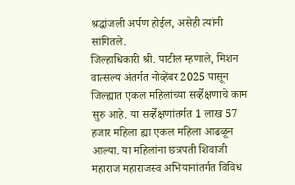श्रद्धांजली अर्पण होईल, असेही त्यांनी सांगितले.
जिल्हाधिकारी श्री. पाटील म्हणाले, मिशन वात्सल्य अंतर्गत नोव्हेंबर 2025 पासून जिल्ह्यात एकल महिलांच्या सर्व्हेक्षणाचे काम सुरु आहे. या सर्व्हेक्षणांतर्गत 1 लाख 57 हजार महिला ह्या एकल महिला आढळून आल्या. या महिलांना छत्रपती शिवाजी महाराज महाराजस्व अभियानांतर्गत विविध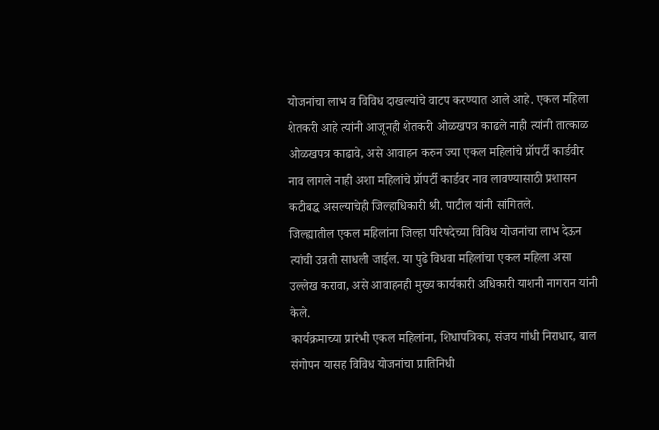योजनांचा लाभ व विविध दाखल्यांचे वाटप करण्यात आले आहे. एकल महिला शेतकरी आहे त्यांनी आजूनही शेतकरी ओळखपत्र काढले नाही त्यांनी तात्काळ ओळखपत्र काढावे, असे आवाहन करुन ज्या एकल महिलांचे प्रॉपर्टी कार्डवीर नाव लागले नाही अशा महिलांचे प्रॉपर्टी कार्डवर नाव लावण्यासाठी प्रशासन कटीबद्ध असल्याचेही जिल्हाधिकारी श्री. पाटील यांनी सांगितले.
जिल्ह्यातील एकल महिलांना जिल्हा परिषदेच्या विविध योजनांचा लाभ देऊन त्यांची उन्नती साधली जाईल. या पुढे विधवा महिलांचा एकल महिला असा उल्लेख करावा, असे आवाहनही मुख्य कार्यकारी अधिकारी याशनी नागरान यांनी केले.
कार्यक्रमाच्या प्रारंभी एकल महिलांना, शिधापत्रिका, संजय गांधी निराधार, बाल संगोपन यासह विविध योजनांचा प्रातिनिधी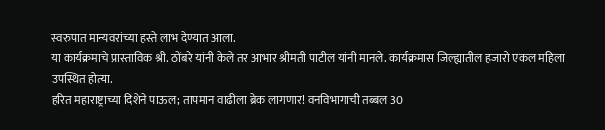स्वरुपात मान्यवरांच्या हस्ते लाभ देण्यात आला.
या कार्यक्रमाचे प्रास्ताविक श्री. ठोंबरे यांनी केले तर आभार श्रीमती पाटील यांनी मानले. कार्यक्रमास जिल्ह्यातील हजारो एकल महिला उपस्थित होत्या.
हरित महाराष्ट्राच्या दिशेने पाऊल; तापमान वाढीला ब्रेक लागणार! वनविभागाची तब्बल 30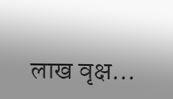लाख वृक्ष…